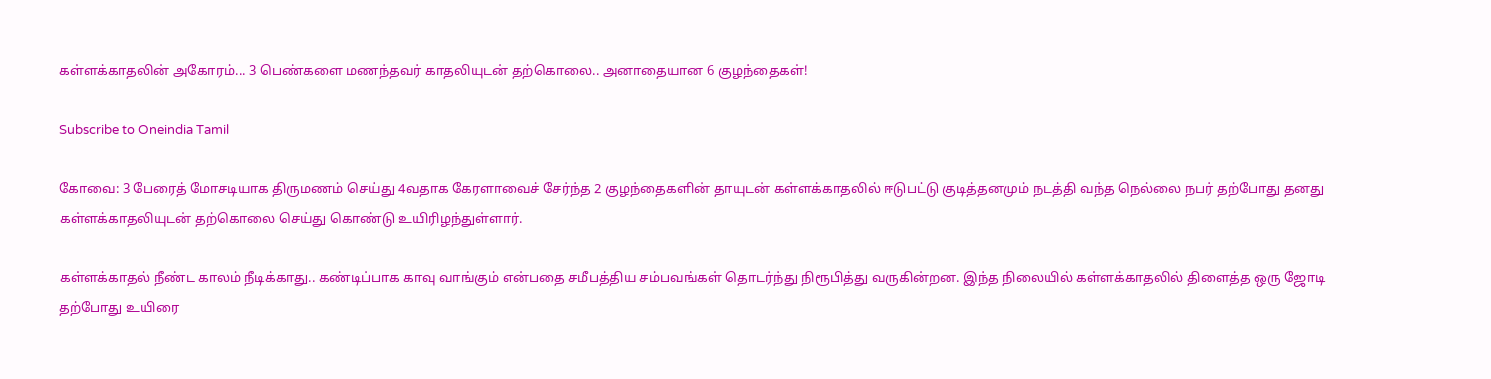கள்ளக்காதலின் அகோரம்... 3 பெண்களை மணந்தவர் காதலியுடன் தற்கொலை.. அனாதையான 6 குழந்தைகள்!

Subscribe to Oneindia Tamil

கோவை: 3 பேரைத் மோசடியாக திருமணம் செய்து 4வதாக கேரளாவைச் சேர்ந்த 2 குழந்தைகளின் தாயுடன் கள்ளக்காதலில் ஈடுபட்டு குடித்தனமும் நடத்தி வந்த நெல்லை நபர் தற்போது தனது கள்ளக்காதலியுடன் தற்கொலை செய்து கொண்டு உயிரிழந்துள்ளார்.

கள்ளக்காதல் நீண்ட காலம் நீடிக்காது.. கண்டிப்பாக காவு வாங்கும் என்பதை சமீபத்திய சம்பவங்கள் தொடர்ந்து நிரூபித்து வருகின்றன. இந்த நிலையில் கள்ளக்காதலில் திளைத்த ஒரு ஜோடி தற்போது உயிரை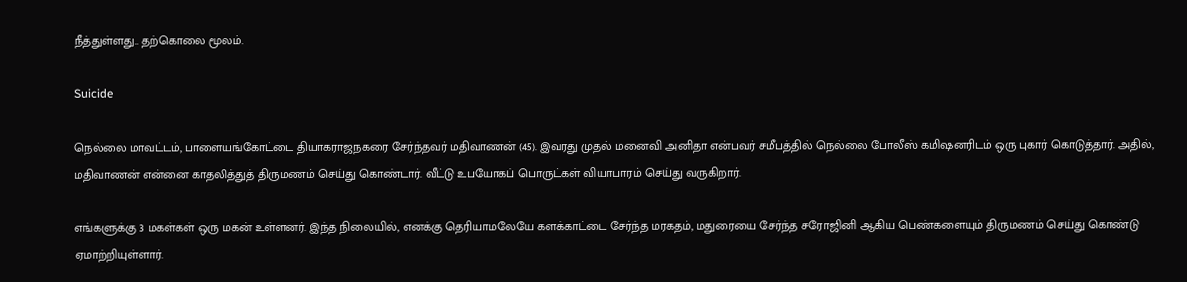நீத்துள்ளது.. தற்கொலை மூலம்.

Suicide

நெல்லை மாவட்டம், பாளையங்கோட்டை தியாகராஜநகரை சேர்ந்தவர் மதிவாணன் (45). இவரது முதல் மனைவி அனிதா என்பவர் சமீபத்தில் நெல்லை போலீஸ் கமிஷனரிடம் ஒரு புகார் கொடுத்தார். அதில், மதிவாணன் என்னை காதலித்துத் திருமணம் செய்து கொண்டார். வீட்டு உபயோகப் பொருட்கள் வியாபாரம் செய்து வருகிறார்.

எங்களுக்கு 3 மகள்கள் ஒரு மகன் உள்ளனர். இந்த நிலையில், எனக்கு தெரியாமலேயே களக்காட்டை சேர்ந்த மரகதம், மதுரையை சேர்ந்த சரோஜினி ஆகிய பெண்களையும் திருமணம் செய்து கொண்டு ஏமாற்றியுள்ளார்.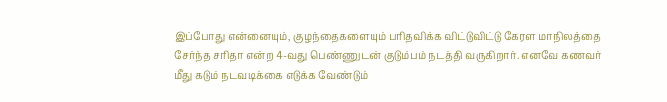இப்போது என்னையும், குழந்தைகளையும் பரிதவிக்க விட்டுவிட்டு கேரள மாநிலத்தை சேர்ந்த சரிதா என்ற 4-வது பெண்ணுடன் குடும்பம் நடத்தி வருகிறார். எனவே கணவர் மீது கடும் நடவடிக்கை எடுக்க வேண்டும்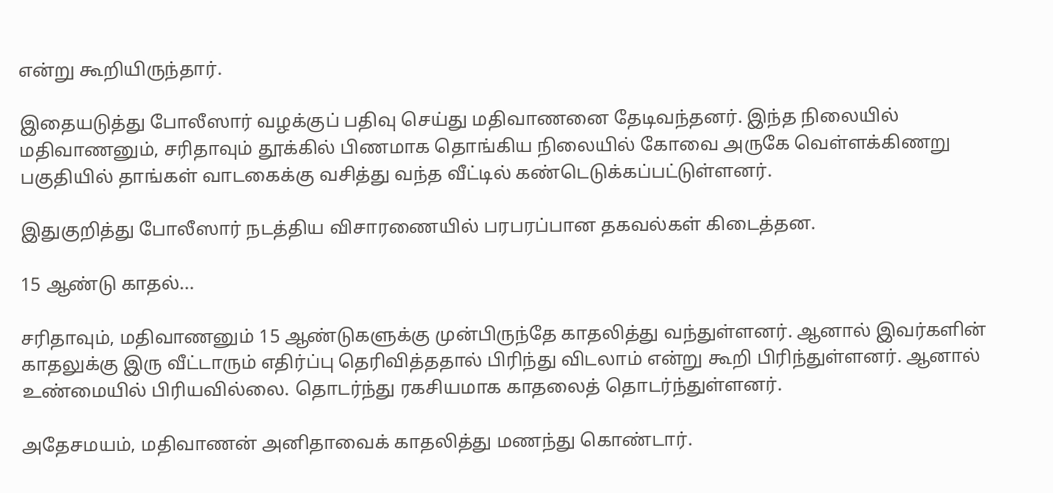என்று கூறியிருந்தார்.

இதையடுத்து போலீஸார் வழக்குப் பதிவு செய்து மதிவாணனை தேடிவந்தனர். இந்த நிலையில் மதிவாணனும், சரிதாவும் தூக்கில் பிணமாக தொங்கிய நிலையில் கோவை அருகே வெள்ளக்கிணறு பகுதியில் தாங்கள் வாடகைக்கு வசித்து வந்த வீட்டில் கண்டெடுக்கப்பட்டுள்ளனர்.

இதுகுறித்து போலீஸார் நடத்திய விசாரணையில் பரபரப்பான தகவல்கள் கிடைத்தன.

15 ஆண்டு காதல்...

சரிதாவும், மதிவாணனும் 15 ஆண்டுகளுக்கு முன்பிருந்தே காதலித்து வந்துள்ளனர். ஆனால் இவர்களின் காதலுக்கு இரு வீட்டாரும் எதிர்ப்பு தெரிவித்ததால் பிரிந்து விடலாம் என்று கூறி பிரிந்துள்ளனர். ஆனால் உண்மையில் பிரியவில்லை. தொடர்ந்து ரகசியமாக காதலைத் தொடர்ந்துள்ளனர்.

அதேசமயம், மதிவாணன் அனிதாவைக் காதலித்து மணந்து கொண்டார்.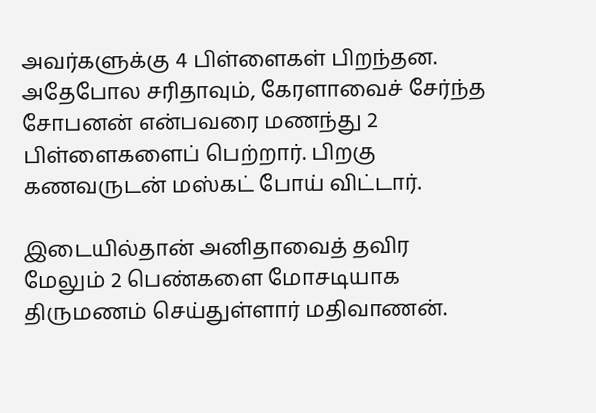அவர்களுக்கு 4 பிள்ளைகள் பிறந்தன. அதேபோல சரிதாவும், கேரளாவைச் சேர்ந்த சோபனன் என்பவரை மணந்து 2 பிள்ளைகளைப் பெற்றார். பிறகு கணவருடன் மஸ்கட் போய் விட்டார்.

இடையில்தான் அனிதாவைத் தவிர மேலும் 2 பெண்களை மோசடியாக திருமணம் செய்துள்ளார் மதிவாணன்.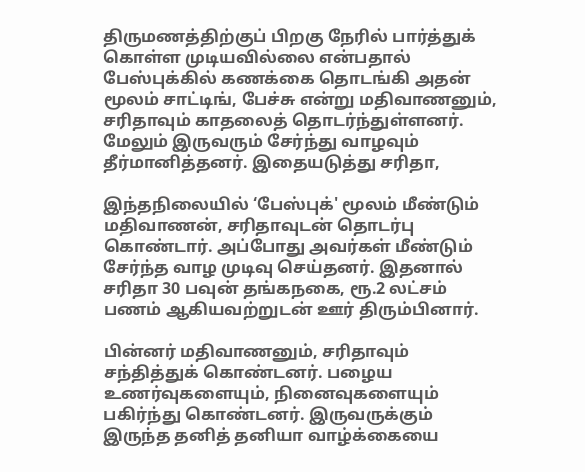திருமணத்திற்குப் பிறகு நேரில் பார்த்துக் கொள்ள முடியவில்லை என்பதால் பேஸ்புக்கில் கணக்கை தொடங்கி அதன் மூலம் சாட்டிங், பேச்சு என்று மதிவாணனும், சரிதாவும் காதலைத் தொடர்ந்துள்ளனர். மேலும் இருவரும் சேர்ந்து வாழவும் தீர்மானித்தனர். இதையடுத்து சரிதா,

இந்தநிலையில் ‘பேஸ்புக்' மூலம் மீண்டும் மதிவாணன், சரிதாவுடன் தொடர்பு கொண்டார். அப்போது அவர்கள் மீண்டும் சேர்ந்த வாழ முடிவு செய்தனர். இதனால் சரிதா 30 பவுன் தங்கநகை, ரூ.2 லட்சம் பணம் ஆகியவற்றுடன் ஊர் திரும்பினார்.

பின்னர் மதிவாணனும், சரிதாவும் சந்தித்துக் கொண்டனர். பழைய உணர்வுகளையும், நினைவுகளையும் பகிர்ந்து கொண்டனர். இருவருக்கும் இருந்த தனித் தனியா வாழ்க்கையை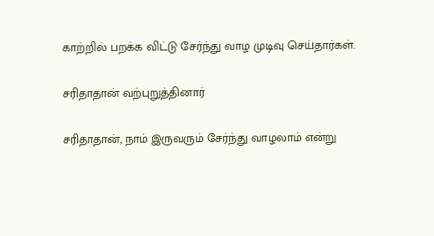காற்றில் பறக்க விட்டு சேர்ந்து வாழ முடிவு செய்தார்கள்.

சரிதாதான் வற்புறுத்தினார்

சரிதாதான், நாம் இருவரும் சேர்ந்து வாழலாம் என்று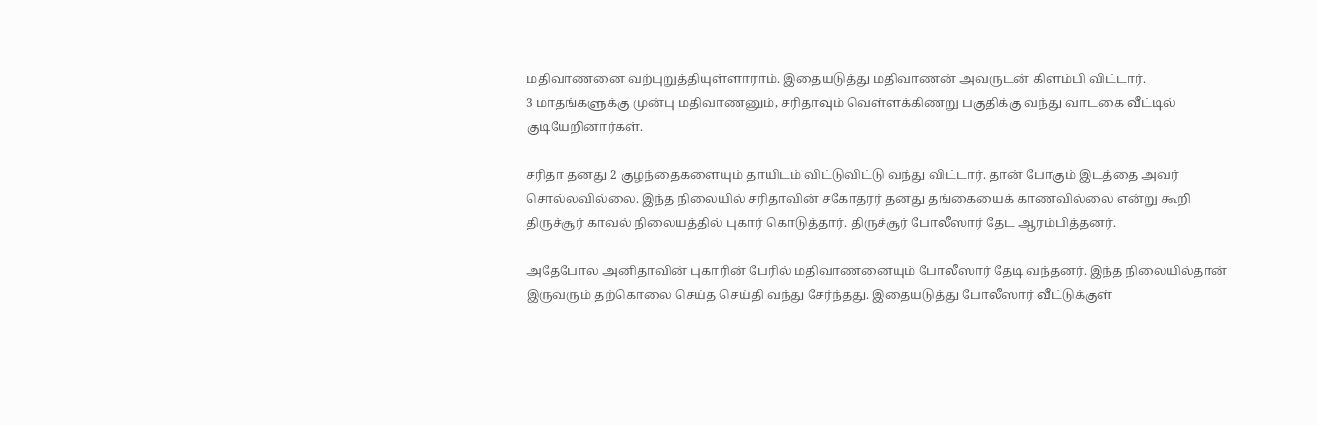மதிவாணனை வற்புறுத்தியுள்ளாராம். இதையடுத்து மதிவாணன் அவருடன் கிளம்பி விட்டார்.
3 மாதங்களுக்கு முன்பு மதிவாணனும், சரிதாவும் வெள்ளக்கிணறு பகுதிக்கு வந்து வாடகை வீட்டில் குடியேறினார்கள்.

சரிதா தனது 2 குழந்தைகளையும் தாயிடம் விட்டுவிட்டு வந்து விட்டார். தான் போகும் இடத்தை அவர் சொல்லவில்லை. இந்த நிலையில் சரிதாவின் சகோதரர் தனது தங்கையைக் காணவில்லை என்று கூறி திருச்சூர் காவல் நிலையத்தில் புகார் கொடுத்தார். திருச்சூர் போலீஸார் தேட ஆரம்பித்தனர்.

அதேபோல அனிதாவின் புகாரின் பேரில் மதிவாணனையும் போலீஸார் தேடி வந்தனர். இந்த நிலையில்தான் இருவரும் தற்கொலை செய்த செய்தி வந்து சேர்ந்தது. இதையடுத்து போலீஸார் வீட்டுக்குள்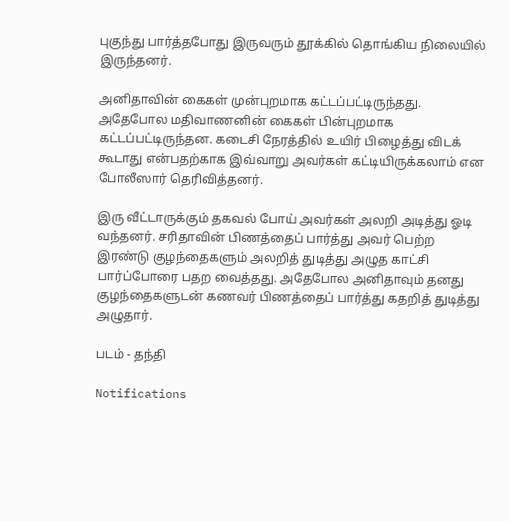புகுந்து பார்த்தபோது இருவரும் தூக்கில் தொங்கிய நிலையில் இருந்தனர்.

அனிதாவின் கைகள் முன்புறமாக கட்டப்பட்டிருந்தது. அதேபோல மதிவாணனின் கைகள் பின்புறமாக கட்டப்பட்டிருந்தன. கடைசி நேரத்தில் உயிர் பிழைத்து விடக் கூடாது என்பதற்காக இவ்வாறு அவர்கள் கட்டியிருக்கலாம் என போலீஸார் தெரிவித்தனர்.

இரு வீட்டாருக்கும் தகவல் போய் அவர்கள் அலறி அடித்து ஓடி வந்தனர். சரிதாவின் பிணத்தைப் பார்த்து அவர் பெற்ற இரண்டு குழந்தைகளும் அலறித் துடித்து அழுத காட்சி பார்ப்போரை பதற வைத்தது. அதேபோல அனிதாவும் தனது குழந்தைகளுடன் கணவர் பிணத்தைப் பார்த்து கதறித் துடித்து அழுதார்.

படம் - தந்தி

Notifications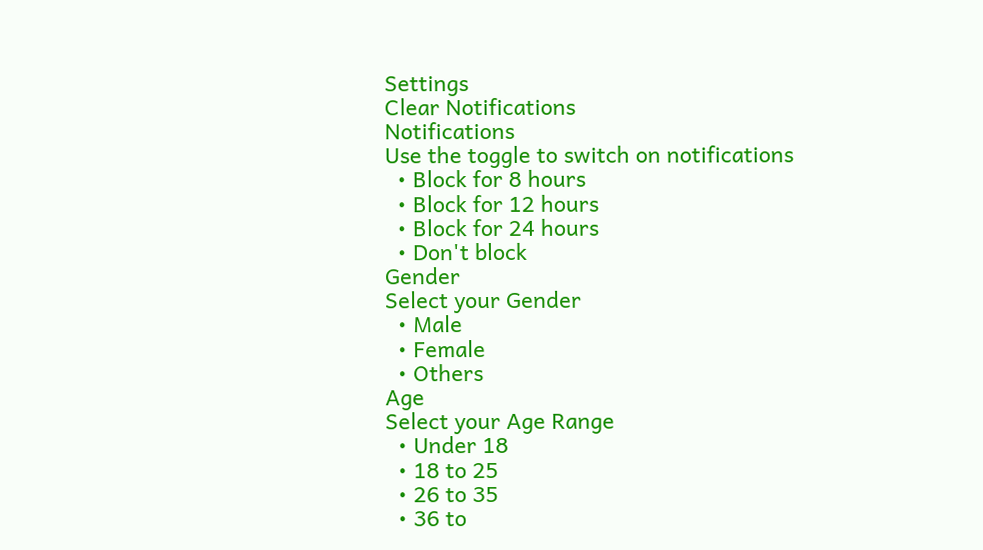Settings
Clear Notifications
Notifications
Use the toggle to switch on notifications
  • Block for 8 hours
  • Block for 12 hours
  • Block for 24 hours
  • Don't block
Gender
Select your Gender
  • Male
  • Female
  • Others
Age
Select your Age Range
  • Under 18
  • 18 to 25
  • 26 to 35
  • 36 to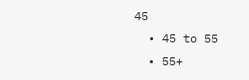45
  • 45 to 55
  • 55+